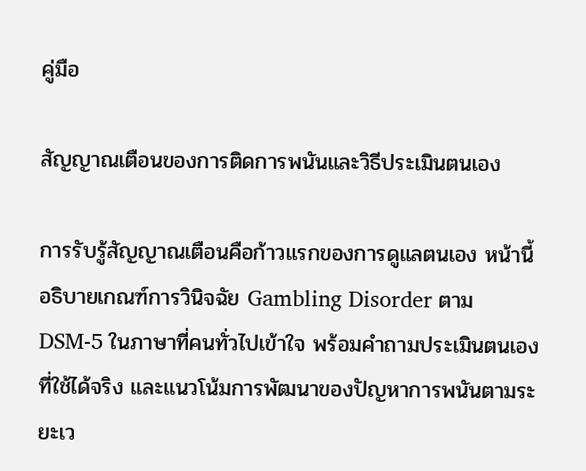คู่มือ

สัญญาณเตือนของการติดการพนันและวิธีประเมินตนเอง

การรับรู้สัญญาณเตือนคือก้าวแรกของการดูแลตนเอง หน้านี้อธิบายเกณฑ์การวินิจฉัย Gambling Disorder ตาม DSM-5 ในภาษาที่คนทั่วไปเข้าใจ พร้อมคำถามประเมินตนเองที่ใช้ได้จริง และแนวโน้มการพัฒนาของปัญหาการพนันตามระยะเว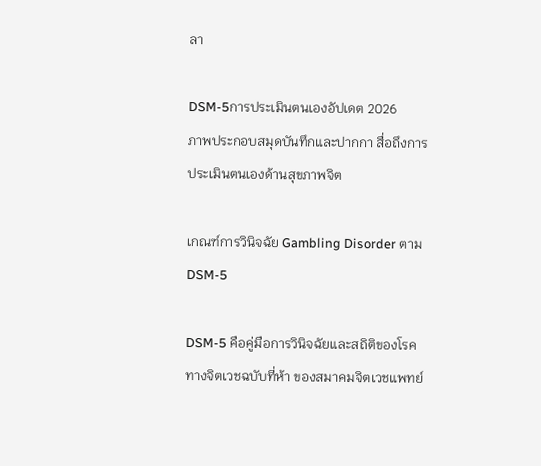ลา

DSM-5การประเมินตนเองอัปเดต 2026
ภาพประกอบสมุดบันทึกและปากกา สื่อถึงการประเมินตนเองด้านสุขภาพจิต

เกณฑ์การวินิจฉัย Gambling Disorder ตาม DSM-5

DSM-5 คือคู่มือการวินิจฉัยและสถิติของโรคทางจิตเวชฉบับที่ห้า ของสมาคมจิตเวชแพทย์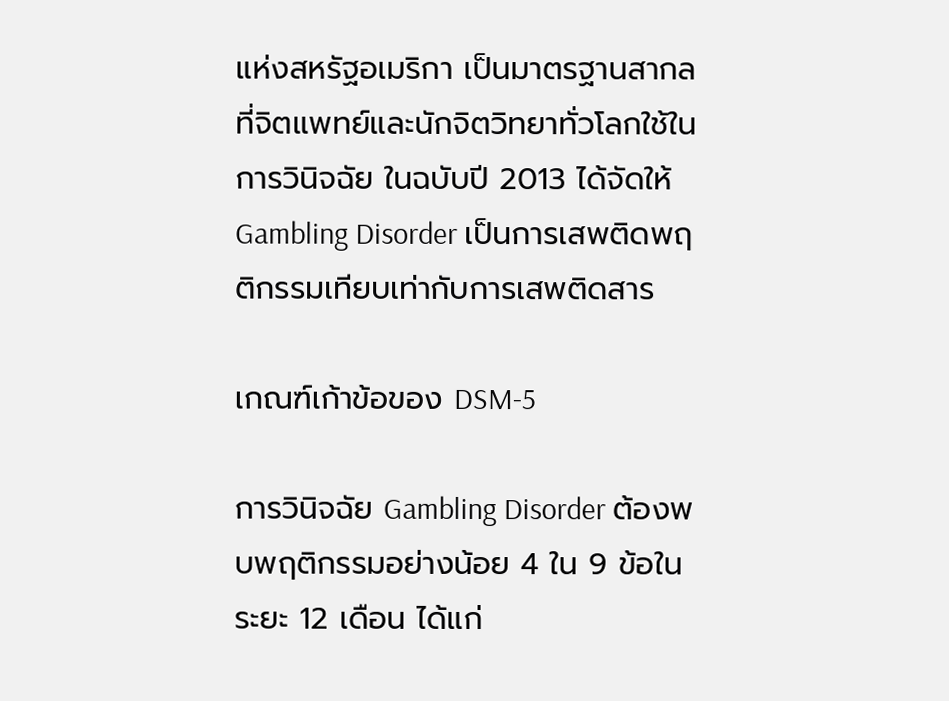แห่งสหรัฐอเมริกา เป็นมาตรฐานสากลที่จิตแพทย์และนักจิตวิทยาทั่วโลกใช้ในการวินิจฉัย ในฉบับปี 2013 ได้จัดให้ Gambling Disorder เป็นการเสพติดพฤติกรรมเทียบเท่ากับการเสพติดสาร

เกณฑ์เก้าข้อของ DSM-5

การวินิจฉัย Gambling Disorder ต้องพบพฤติกรรมอย่างน้อย 4 ใน 9 ข้อในระยะ 12 เดือน ได้แก่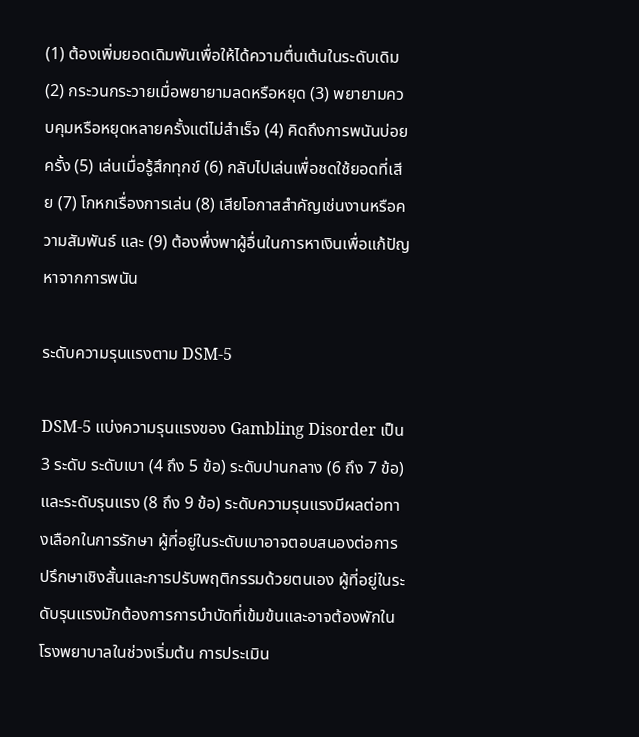(1) ต้องเพิ่มยอดเดิมพันเพื่อให้ได้ความตื่นเต้นในระดับเดิม (2) กระวนกระวายเมื่อพยายามลดหรือหยุด (3) พยายามควบคุมหรือหยุดหลายครั้งแต่ไม่สำเร็จ (4) คิดถึงการพนันบ่อยครั้ง (5) เล่นเมื่อรู้สึกทุกข์ (6) กลับไปเล่นเพื่อชดใช้ยอดที่เสีย (7) โกหกเรื่องการเล่น (8) เสียโอกาสสำคัญเช่นงานหรือความสัมพันธ์ และ (9) ต้องพึ่งพาผู้อื่นในการหาเงินเพื่อแก้ปัญหาจากการพนัน

ระดับความรุนแรงตาม DSM-5

DSM-5 แบ่งความรุนแรงของ Gambling Disorder เป็น 3 ระดับ ระดับเบา (4 ถึง 5 ข้อ) ระดับปานกลาง (6 ถึง 7 ข้อ) และระดับรุนแรง (8 ถึง 9 ข้อ) ระดับความรุนแรงมีผลต่อทางเลือกในการรักษา ผู้ที่อยู่ในระดับเบาอาจตอบสนองต่อการปรึกษาเชิงสั้นและการปรับพฤติกรรมด้วยตนเอง ผู้ที่อยู่ในระดับรุนแรงมักต้องการการบำบัดที่เข้มข้นและอาจต้องพักในโรงพยาบาลในช่วงเริ่มต้น การประเมิน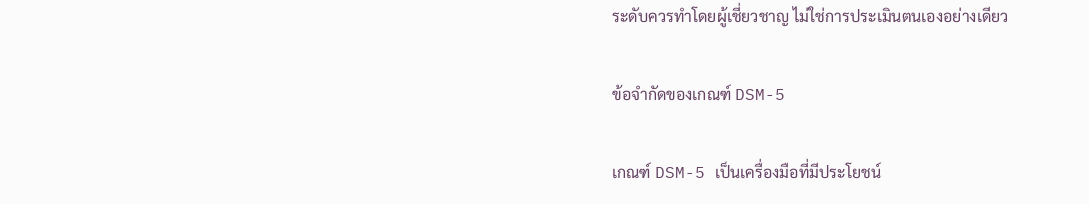ระดับควรทำโดยผู้เชี่ยวชาญ ไม่ใช่การประเมินตนเองอย่างเดียว

ข้อจำกัดของเกณฑ์ DSM-5

เกณฑ์ DSM-5 เป็นเครื่องมือที่มีประโยชน์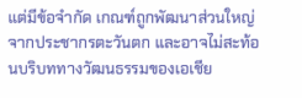แต่มีข้อจำกัด เกณฑ์ถูกพัฒนาส่วนใหญ่จากประชากรตะวันตก และอาจไม่สะท้อนบริบททางวัฒนธรรมของเอเชีย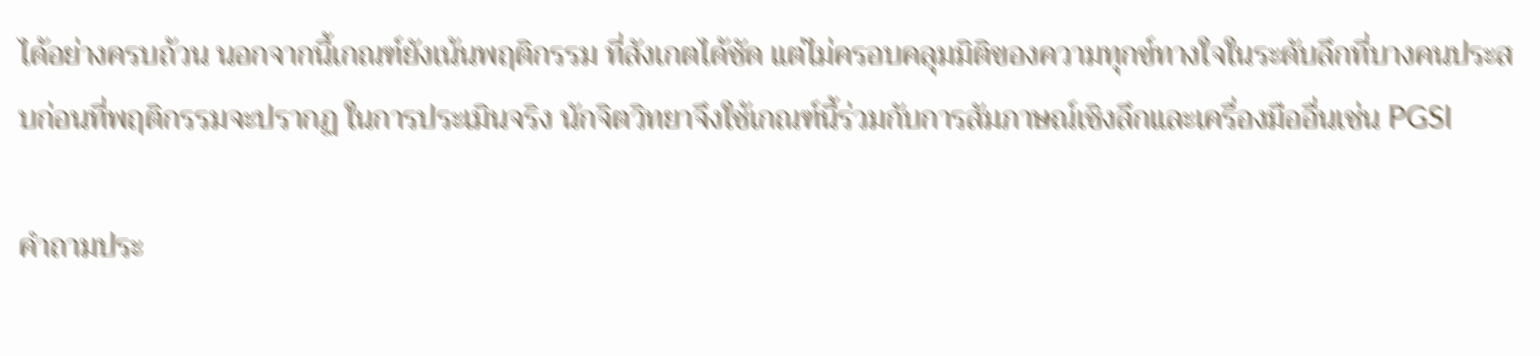ได้อย่างครบถ้วน นอกจากนี้เกณฑ์ยังเน้นพฤติกรรม ที่สังเกตได้ชัด แต่ไม่ครอบคลุมมิติของความทุกข์ทางใจในระดับลึกที่บางคนประสบก่อนที่พฤติกรรมจะปรากฏ ในการประเมินจริง นักจิตวิทยาจึงใช้เกณฑ์นี้ร่วมกับการสัมภาษณ์เชิงลึกและเครื่องมืออื่นเช่น PGSI

คำถามประ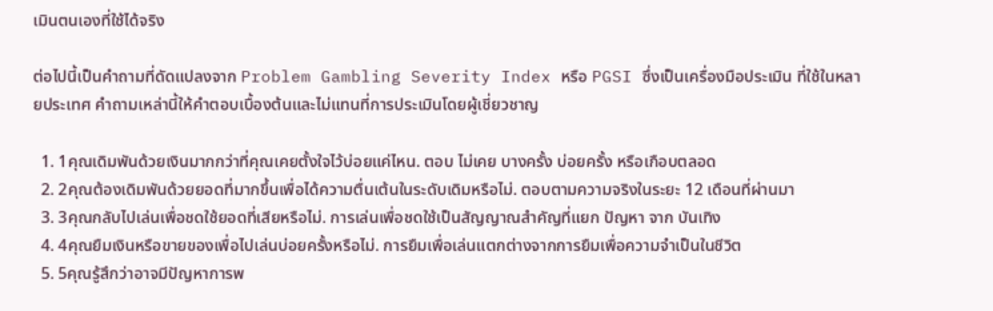เมินตนเองที่ใช้ได้จริง

ต่อไปนี้เป็นคำถามที่ดัดแปลงจาก Problem Gambling Severity Index หรือ PGSI ซึ่งเป็นเครื่องมือประเมิน ที่ใช้ในหลายประเทศ คำถามเหล่านี้ให้คำตอบเบื้องต้นและไม่แทนที่การประเมินโดยผู้เชี่ยวชาญ

  1. 1คุณเดิมพันด้วยเงินมากกว่าที่คุณเคยตั้งใจไว้บ่อยแค่ไหน. ตอบ ไม่เคย บางครั้ง บ่อยครั้ง หรือเกือบตลอด
  2. 2คุณต้องเดิมพันด้วยยอดที่มากขึ้นเพื่อได้ความตื่นเต้นในระดับเดิมหรือไม่. ตอบตามความจริงในระยะ 12 เดือนที่ผ่านมา
  3. 3คุณกลับไปเล่นเพื่อชดใช้ยอดที่เสียหรือไม่. การเล่นเพื่อชดใช้เป็นสัญญาณสำคัญที่แยก ปัญหา จาก บันเทิง
  4. 4คุณยืมเงินหรือขายของเพื่อไปเล่นบ่อยครั้งหรือไม่. การยืมเพื่อเล่นแตกต่างจากการยืมเพื่อความจำเป็นในชีวิต
  5. 5คุณรู้สึกว่าอาจมีปัญหาการพ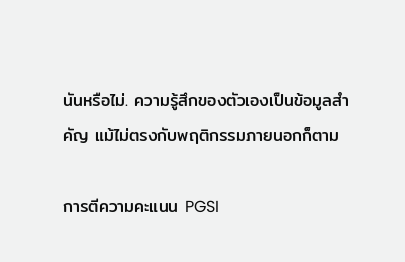นันหรือไม่. ความรู้สึกของตัวเองเป็นข้อมูลสำคัญ แม้ไม่ตรงกับพฤติกรรมภายนอกก็ตาม

การตีความคะแนน PGSI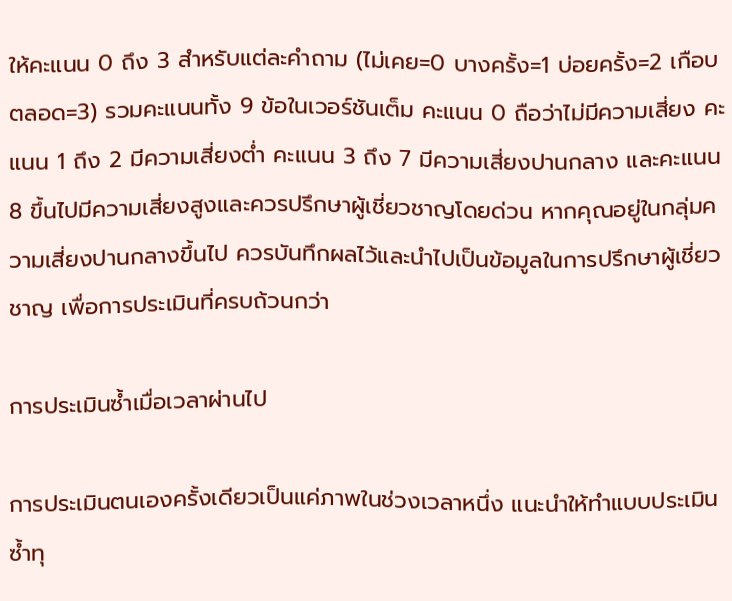ให้คะแนน 0 ถึง 3 สำหรับแต่ละคำถาม (ไม่เคย=0 บางครั้ง=1 บ่อยครั้ง=2 เกือบตลอด=3) รวมคะแนนทั้ง 9 ข้อในเวอร์ชันเต็ม คะแนน 0 ถือว่าไม่มีความเสี่ยง คะแนน 1 ถึง 2 มีความเสี่ยงต่ำ คะแนน 3 ถึง 7 มีความเสี่ยงปานกลาง และคะแนน 8 ขึ้นไปมีความเสี่ยงสูงและควรปรึกษาผู้เชี่ยวชาญโดยด่วน หากคุณอยู่ในกลุ่มความเสี่ยงปานกลางขึ้นไป ควรบันทึกผลไว้และนำไปเป็นข้อมูลในการปรึกษาผู้เชี่ยวชาญ เพื่อการประเมินที่ครบถ้วนกว่า

การประเมินซ้ำเมื่อเวลาผ่านไป

การประเมินตนเองครั้งเดียวเป็นแค่ภาพในช่วงเวลาหนึ่ง แนะนำให้ทำแบบประเมินซ้ำทุ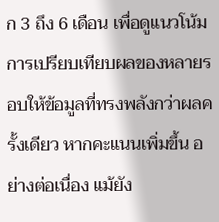ก 3 ถึง 6 เดือน เพื่อดูแนวโน้ม การเปรียบเทียบผลของหลายรอบให้ข้อมูลที่ทรงพลังกว่าผลครั้งเดียว หากคะแนนเพิ่มขึ้น อย่างต่อเนื่อง แม้ยัง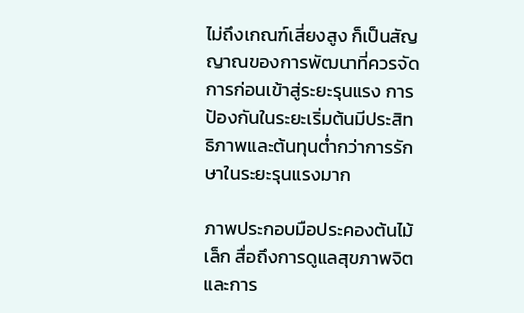ไม่ถึงเกณฑ์เสี่ยงสูง ก็เป็นสัญญาณของการพัฒนาที่ควรจัดการก่อนเข้าสู่ระยะรุนแรง การป้องกันในระยะเริ่มต้นมีประสิทธิภาพและต้นทุนต่ำกว่าการรักษาในระยะรุนแรงมาก

ภาพประกอบมือประคองต้นไม้เล็ก สื่อถึงการดูแลสุขภาพจิตและการ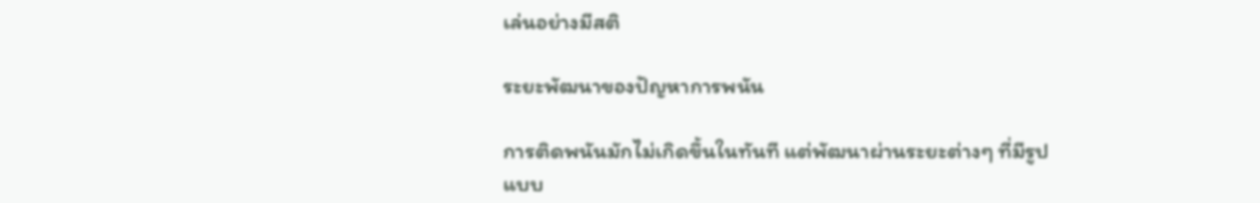เล่นอย่างมีสติ

ระยะพัฒนาของปัญหาการพนัน

การติดพนันมักไม่เกิดขึ้นในทันที แต่พัฒนาผ่านระยะต่างๆ ที่มีรูปแบบ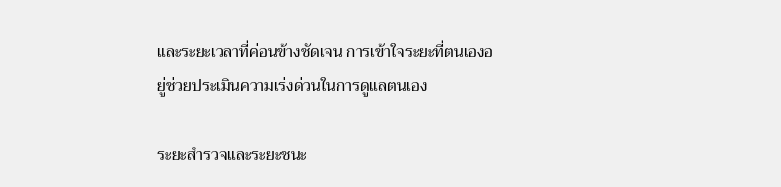และระยะเวลาที่ค่อนข้างชัดเจน การเข้าใจระยะที่ตนเองอยู่ช่วยประเมินความเร่งด่วนในการดูแลตนเอง

ระยะสำรวจและระยะชนะ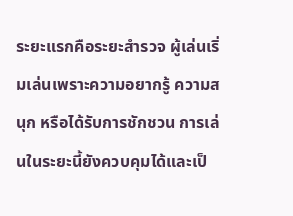ระยะแรกคือระยะสำรวจ ผู้เล่นเริ่มเล่นเพราะความอยากรู้ ความสนุก หรือได้รับการชักชวน การเล่นในระยะนี้ยังควบคุมได้และเป็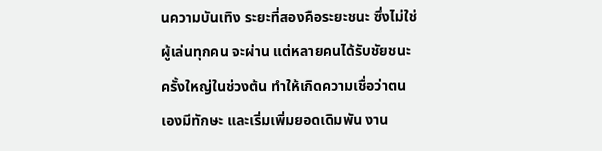นความบันเทิง ระยะที่สองคือระยะชนะ ซึ่งไม่ใช่ผู้เล่นทุกคน จะผ่าน แต่หลายคนได้รับชัยชนะครั้งใหญ่ในช่วงต้น ทำให้เกิดความเชื่อว่าตนเองมีทักษะ และเริ่มเพิ่มยอดเดิมพัน งาน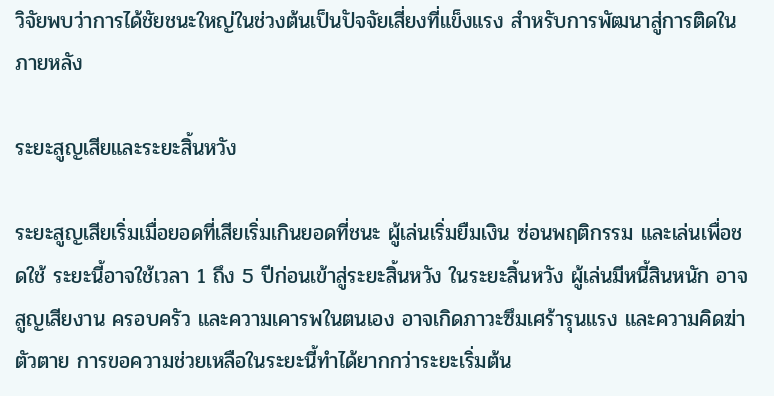วิจัยพบว่าการได้ชัยชนะใหญ่ในช่วงต้นเป็นปัจจัยเสี่ยงที่แข็งแรง สำหรับการพัฒนาสู่การติดในภายหลัง

ระยะสูญเสียและระยะสิ้นหวัง

ระยะสูญเสียเริ่มเมื่อยอดที่เสียเริ่มเกินยอดที่ชนะ ผู้เล่นเริ่มยืมเงิน ซ่อนพฤติกรรม และเล่นเพื่อชดใช้ ระยะนี้อาจใช้เวลา 1 ถึง 5 ปีก่อนเข้าสู่ระยะสิ้นหวัง ในระยะสิ้นหวัง ผู้เล่นมีหนี้สินหนัก อาจสูญเสียงาน ครอบครัว และความเคารพในตนเอง อาจเกิดภาวะซึมเศร้ารุนแรง และความคิดฆ่าตัวตาย การขอความช่วยเหลือในระยะนี้ทำได้ยากกว่าระยะเริ่มต้น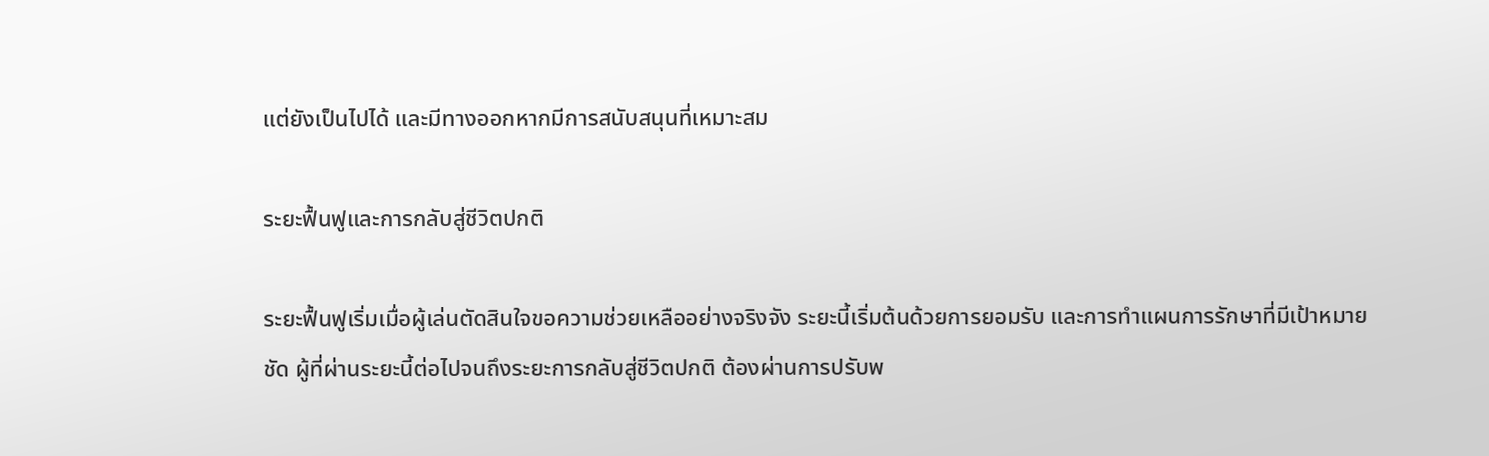แต่ยังเป็นไปได้ และมีทางออกหากมีการสนับสนุนที่เหมาะสม

ระยะฟื้นฟูและการกลับสู่ชีวิตปกติ

ระยะฟื้นฟูเริ่มเมื่อผู้เล่นตัดสินใจขอความช่วยเหลืออย่างจริงจัง ระยะนี้เริ่มต้นด้วยการยอมรับ และการทำแผนการรักษาที่มีเป้าหมายชัด ผู้ที่ผ่านระยะนี้ต่อไปจนถึงระยะการกลับสู่ชีวิตปกติ ต้องผ่านการปรับพ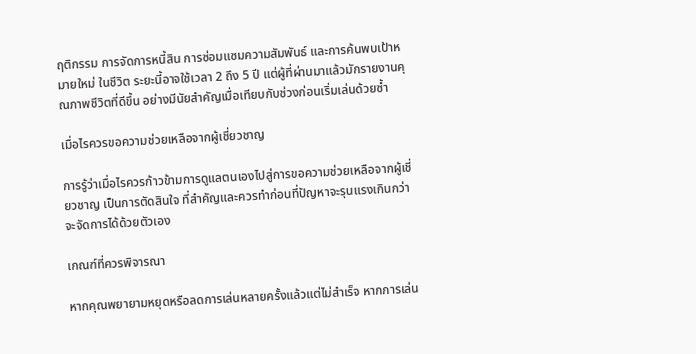ฤติกรรม การจัดการหนี้สิน การซ่อมแซมความสัมพันธ์ และการค้นพบเป้าหมายใหม่ ในชีวิต ระยะนี้อาจใช้เวลา 2 ถึง 5 ปี แต่ผู้ที่ผ่านมาแล้วมักรายงานคุณภาพชีวิตที่ดีขึ้น อย่างมีนัยสำคัญเมื่อเทียบกับช่วงก่อนเริ่มเล่นด้วยซ้ำ

เมื่อไรควรขอความช่วยเหลือจากผู้เชี่ยวชาญ

การรู้ว่าเมื่อไรควรก้าวข้ามการดูแลตนเองไปสู่การขอความช่วยเหลือจากผู้เชี่ยวชาญ เป็นการตัดสินใจ ที่สำคัญและควรทำก่อนที่ปัญหาจะรุนแรงเกินกว่าจะจัดการได้ด้วยตัวเอง

เกณฑ์ที่ควรพิจารณา

หากคุณพยายามหยุดหรือลดการเล่นหลายครั้งแล้วแต่ไม่สำเร็จ หากการเล่น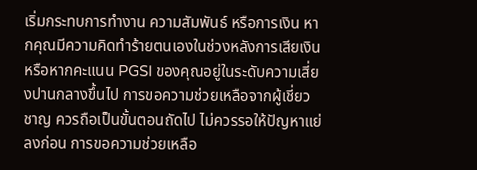เริ่มกระทบการทำงาน ความสัมพันธ์ หรือการเงิน หากคุณมีความคิดทำร้ายตนเองในช่วงหลังการเสียเงิน หรือหากคะแนน PGSI ของคุณอยู่ในระดับความเสี่ยงปานกลางขึ้นไป การขอความช่วยเหลือจากผู้เชี่ยวชาญ ควรถือเป็นขั้นตอนถัดไป ไม่ควรรอให้ปัญหาแย่ลงก่อน การขอความช่วยเหลือ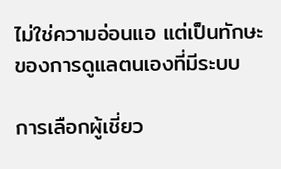ไม่ใช่ความอ่อนแอ แต่เป็นทักษะของการดูแลตนเองที่มีระบบ

การเลือกผู้เชี่ยว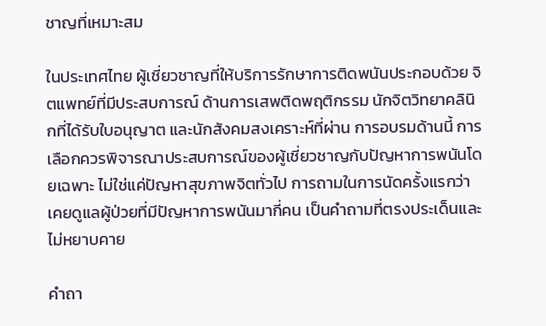ชาญที่เหมาะสม

ในประเทศไทย ผู้เชี่ยวชาญที่ให้บริการรักษาการติดพนันประกอบด้วย จิตแพทย์ที่มีประสบการณ์ ด้านการเสพติดพฤติกรรม นักจิตวิทยาคลินิกที่ได้รับใบอนุญาต และนักสังคมสงเคราะห์ที่ผ่าน การอบรมด้านนี้ การเลือกควรพิจารณาประสบการณ์ของผู้เชี่ยวชาญกับปัญหาการพนันโดยเฉพาะ ไม่ใช่แค่ปัญหาสุขภาพจิตทั่วไป การถามในการนัดครั้งแรกว่าเคยดูแลผู้ป่วยที่มีปัญหาการพนันมากี่คน เป็นคำถามที่ตรงประเด็นและไม่หยาบคาย

คำถา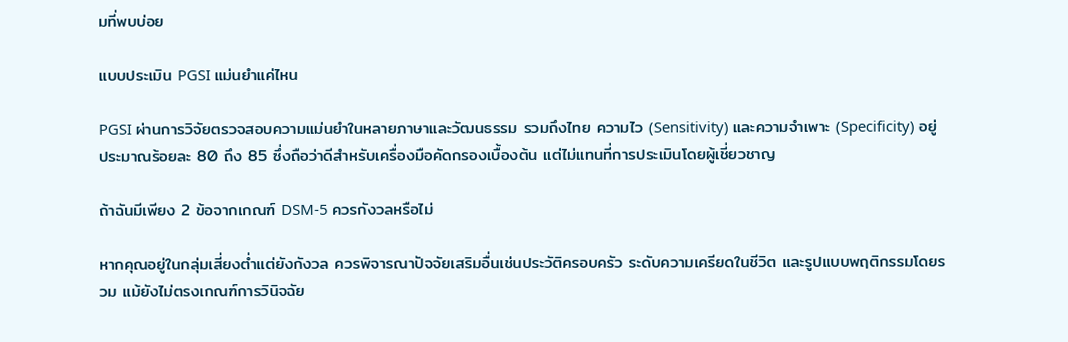มที่พบบ่อย

แบบประเมิน PGSI แม่นยำแค่ไหน

PGSI ผ่านการวิจัยตรวจสอบความแม่นยำในหลายภาษาและวัฒนธรรม รวมถึงไทย ความไว (Sensitivity) และความจำเพาะ (Specificity) อยู่ประมาณร้อยละ 80 ถึง 85 ซึ่งถือว่าดีสำหรับเครื่องมือคัดกรองเบื้องต้น แต่ไม่แทนที่การประเมินโดยผู้เชี่ยวชาญ

ถ้าฉันมีเพียง 2 ข้อจากเกณฑ์ DSM-5 ควรกังวลหรือไม่

หากคุณอยู่ในกลุ่มเสี่ยงต่ำแต่ยังกังวล ควรพิจารณาปัจจัยเสริมอื่นเช่นประวัติครอบครัว ระดับความเครียดในชีวิต และรูปแบบพฤติกรรมโดยรวม แม้ยังไม่ตรงเกณฑ์การวินิจฉัย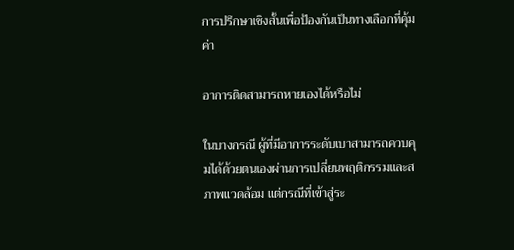การปรึกษาเชิงสั้นเพื่อป้องกันเป็นทางเลือกที่คุ้มค่า

อาการติดสามารถหายเองได้หรือไม่

ในบางกรณี ผู้ที่มีอาการระดับเบาสามารถควบคุมได้ด้วยตนเองผ่านการเปลี่ยนพฤติกรรมและสภาพแวดล้อม แต่กรณีที่เข้าสู่ระ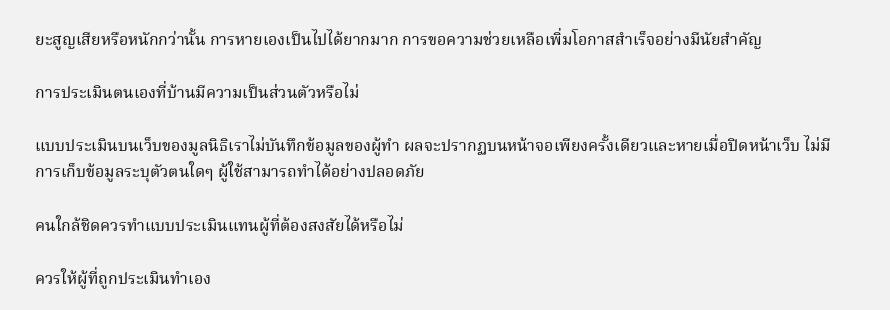ยะสูญเสียหรือหนักกว่านั้น การหายเองเป็นไปได้ยากมาก การขอความช่วยเหลือเพิ่มโอกาสสำเร็จอย่างมีนัยสำคัญ

การประเมินตนเองที่บ้านมีความเป็นส่วนตัวหรือไม่

แบบประเมินบนเว็บของมูลนิธิเราไม่บันทึกข้อมูลของผู้ทำ ผลจะปรากฏบนหน้าจอเพียงครั้งเดียวและหายเมื่อปิดหน้าเว็บ ไม่มีการเก็บข้อมูลระบุตัวตนใดๆ ผู้ใช้สามารถทำได้อย่างปลอดภัย

คนใกล้ชิดควรทำแบบประเมินแทนผู้ที่ต้องสงสัยได้หรือไม่

ควรให้ผู้ที่ถูกประเมินทำเอง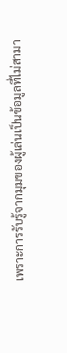เพราะการรับรู้จากมุมของผู้เล่นเป็นข้อมูลที่ไม่สามา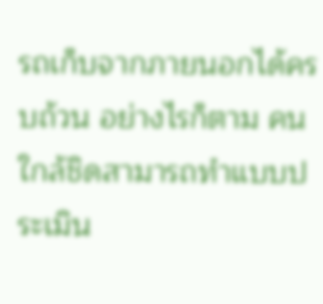รถเก็บจากภายนอกได้ครบถ้วน อย่างไรก็ตาม คนใกล้ชิดสามารถทำแบบประเมิน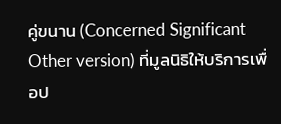คู่ขนาน (Concerned Significant Other version) ที่มูลนิธิให้บริการเพื่อป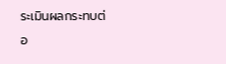ระเมินผลกระทบต่อ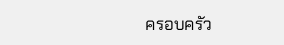ครอบครัว